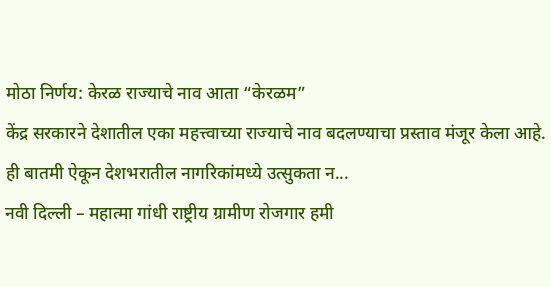मोठा निर्णय: केरळ राज्याचे नाव आता “केरळम”
केंद्र सरकारने देशातील एका महत्त्वाच्या राज्याचे नाव बदलण्याचा प्रस्ताव मंजूर केला आहे. ही बातमी ऐकून देशभरातील नागरिकांमध्ये उत्सुकता न...
नवी दिल्ली – महात्मा गांधी राष्ट्रीय ग्रामीण रोजगार हमी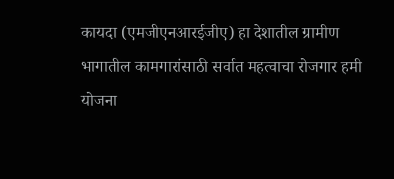कायदा (एमजीएनआरईजीए) हा देशातील ग्रामीण भागातील कामगारांसाठी सर्वात महत्वाचा रोजगार हमी योजना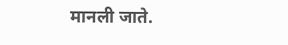मानली जाते.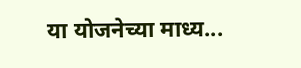या योजनेच्या माध्य...